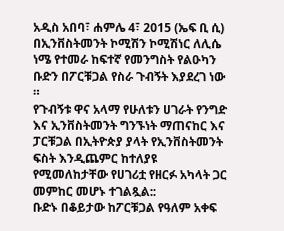አዲስ አበባ፣ ሐምሌ 4፣ 2015 (ኤፍ ቢ ሲ) በኢንቨስትመንት ኮሚሽን ኮሚሽነር ለሊሴ ነሜ የተመራ ከፍተኛ የመንግስት የልዑካን ቡድን በፖርቹጋል የስራ ጉብኝት እያደረገ ነው ።
የጉብኝቱ ዋና አላማ የሁለቱን ሀገራት የንግድ እና ኢንቨስትመንት ግንኙነት ማጠናከር እና ፓርቹጋል በኢትዮጵያ ያላት የኢንቨስትመንት ፍስት እንዲጨምር ከተለያዩ የሚመለከታቸው የሀገሪቷ የዘርፉ አካላት ጋር መምከር መሆኑ ተገልጿል::
ቡድኑ በቆይታው ከፖርቹጋል የዓለም አቀፍ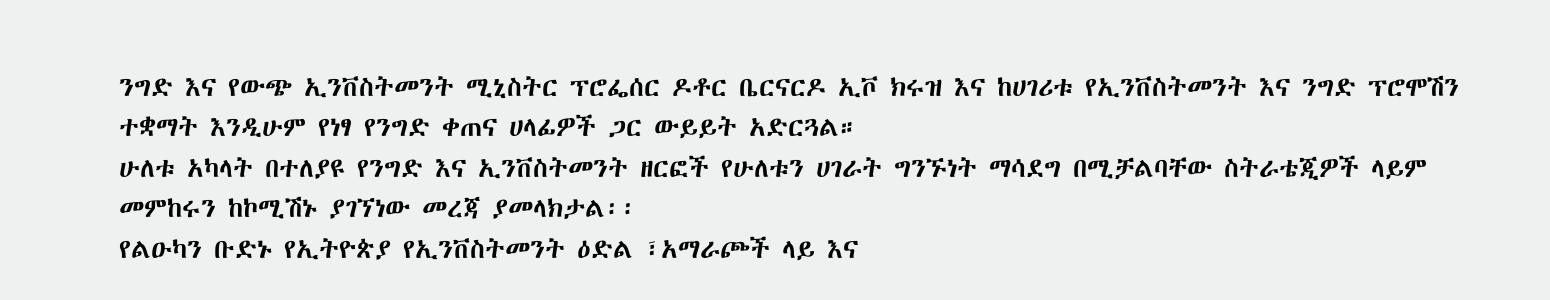ንግድ እና የውጭ ኢንቨስትመንት ሚኒስትር ፕሮፌሰር ዶቶር ቤርናርዶ ኢቮ ክሩዝ እና ከሀገሪቱ የኢንቨስትመንት እና ንግድ ፕሮሞሽን ተቋማት እንዲሁም የነፃ የንግድ ቀጠና ሀላፊዎች ጋር ውይይት አድርጓል።
ሁለቱ አካላት በተለያዩ የንግድ እና ኢንቨስትመንት ዘርፎች የሁለቱን ሀገራት ግንኙነት ማሳደግ በሚቻልባቸው ስትራቴጂዎች ላይም መምከሩን ከኮሚሽኑ ያገኘነው መረጃ ያመላክታል፡፡
የልዑካን ቡድኑ የኢትዮጵያ የኢንቨስትመንት ዕድል ፣አማራጮች ላይ እና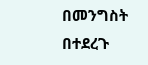በመንግስት በተደረጉ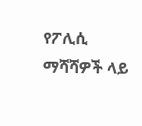የፖሊሲ ማሻሻዎች ላይ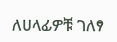ለሀላፊዎቹ ገለፃ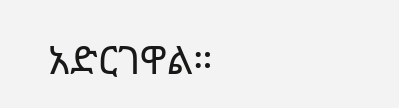አድርገዋል።